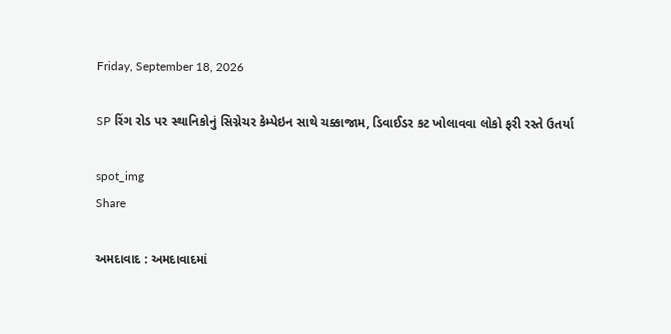Friday, September 18, 2026

SP રિંગ રોડ પર સ્થાનિકોનું સિગ્નેચર કેમ્પેઇન સાથે ચક્કાજામ, ડિવાઈડર કટ ખોલાવવા લોકો ફરી રસ્તે ઉતર્યા

spot_img
Share

અમદાવાદ : અમદાવાદમાં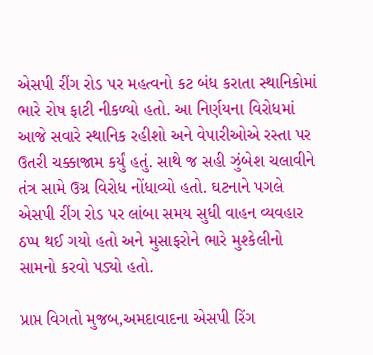એસપી રીંગ રોડ પર મહત્વનો કટ બંધ કરાતા સ્થાનિકોમાં ભારે રોષ ફાટી નીકળ્યો હતો. આ નિર્ણયના વિરોધમાં આજે સવારે સ્થાનિક રહીશો અને વેપારીઓએ રસ્તા પર ઉતરી ચક્કાજામ કર્યું હતું. સાથે જ સહી ઝુંબેશ ચલાવીને તંત્ર સામે ઉગ્ર વિરોધ નોંધાવ્યો હતો. ઘટનાને પગલે એસપી રીંગ રોડ પર લાંબા સમય સુધી વાહન વ્યવહાર ઠપ્પ થઈ ગયો હતો અને મુસાફરોને ભારે મુશ્કેલીનો સામનો કરવો પડ્યો હતો.

પ્રાપ્ત વિગતો મુજબ,અમદાવાદના એસપી રિંગ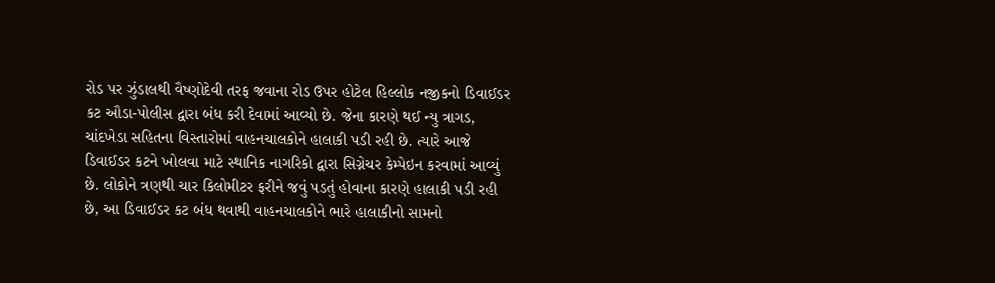રોડ પર ઝુંડાલથી વૈષ્ણોદેવી તરફ જવાના રોડ ઉપર હોટેલ હિલ્લોક નજીકનો ડિવાઈડર કટ ઔડા-પોલીસ દ્વારા બંધ કરી દેવામાં આવ્યો છે. જેના કારણે થઈ ન્યુ ત્રાગડ, ચાંદખેડા સહિતના વિસ્તારોમાં વાહનચાલકોને હાલાકી પડી રહી છે. ત્યારે આજે ડિવાઈડર કટને ખોલવા માટે સ્થાનિક નાગરિકો દ્વારા સિગ્નેચર કેમ્પેઇન કરવામાં આવ્યું છે. લોકોને ત્રણથી ચાર કિલોમીટર ફરીને જવું પડતું હોવાના કારણે હાલાકી પડી રહી છે, આ ડિવાઈડર કટ બંધ થવાથી વાહનચાલકોને ભારે હાલાકીનો સામનો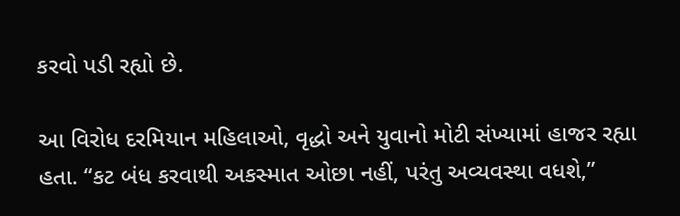કરવો પડી રહ્યો છે.

આ વિરોધ દરમિયાન મહિલાઓ, વૃદ્ધો અને યુવાનો મોટી સંખ્યામાં હાજર રહ્યા હતા. “કટ બંધ કરવાથી અકસ્માત ઓછા નહીં, પરંતુ અવ્યવસ્થા વધશે,”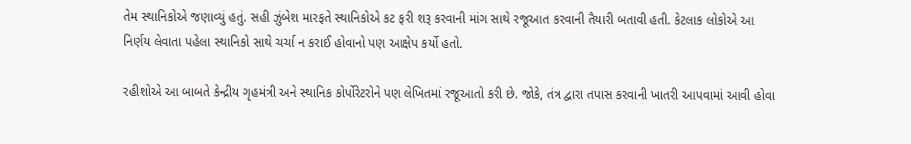તેમ સ્થાનિકોએ જણાવ્યું હતું. સહી ઝુંબેશ મારફતે સ્થાનિકોએ કટ ફરી શરૂ કરવાની માંગ સાથે રજૂઆત કરવાની તૈયારી બતાવી હતી. કેટલાક લોકોએ આ નિર્ણય લેવાતા પહેલા સ્થાનિકો સાથે ચર્ચા ન કરાઈ હોવાનો પણ આક્ષેપ કર્યો હતો.

રહીશોએ આ બાબતે કેન્દ્રીય ગૃહમંત્રી અને સ્થાનિક કોર્પોરેટરોને પણ લેખિતમાં રજૂઆતો કરી છે. જોકે, તંત્ર દ્વારા તપાસ કરવાની ખાતરી આપવામાં આવી હોવા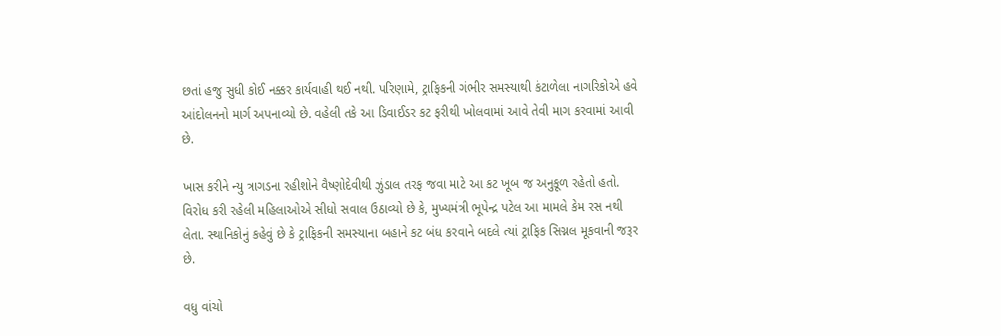છતાં હજુ સુધી કોઈ નક્કર કાર્યવાહી થઈ નથી. પરિણામે, ટ્રાફિકની ગંભીર સમસ્યાથી કંટાળેલા નાગરિકોએ હવે આંદોલનનો માર્ગ અપનાવ્યો છે. વહેલી તકે આ ડિવાઈડર કટ ફરીથી ખોલવામાં આવે તેવી માગ કરવામાં આવી છે.

ખાસ કરીને ન્યુ ત્રાગડના રહીશોને વૈષ્ણોદેવીથી ઝુંડાલ તરફ જવા માટે આ કટ ખૂબ જ અનુકૂળ રહેતો હતો. વિરોધ કરી રહેલી મહિલાઓએ સીધો સવાલ ઉઠાવ્યો છે કે, મુખ્યમંત્રી ભૂપેન્દ્ર પટેલ આ મામલે કેમ રસ નથી લેતા. સ્થાનિકોનું કહેવું છે કે ટ્રાફિકની સમસ્યાના બહાને કટ બંધ કરવાને બદલે ત્યાં ટ્રાફિક સિગ્નલ મૂકવાની જરૂર છે.

વધુ વાંચો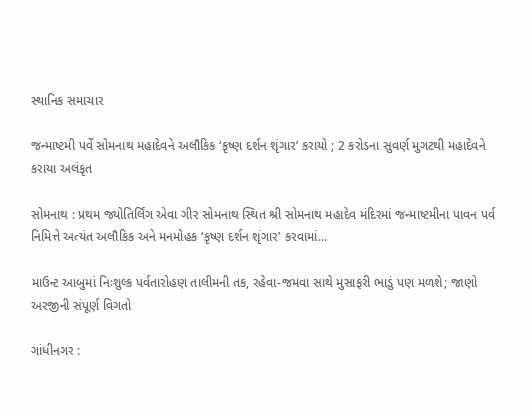સ્થાનિક સમાચાર

જન્માષ્ટમી પર્વે સોમનાથ મહાદેવને અલૌકિક ‘કૃષ્ણ દર્શન શૃંગાર’ કરાયો ; 2 કરોડના સુવર્ણ મુગટથી મહાદેવને કરાયા અલંકૃત

સોમનાથ : પ્રથમ જ્યોતિર્લિંગ એવા ગીર સોમનાથ સ્થિત શ્રી સોમનાથ મહાદેવ મંદિરમાં જન્માષ્ટમીના પાવન પર્વ નિમિત્તે અત્યંત અલૌકિક અને મનમોહક ‘કૃષ્ણ દર્શન શૃંગાર’ કરવામાં...

માઉન્ટ આબુમાં નિઃશુલ્ક પર્વતારોહણ તાલીમની તક, રહેવા-જમવા સાથે મુસાફરી ભાડું પણ મળશે; જાણો અરજીની સંપૂર્ણ વિગતો

ગાંધીનગર :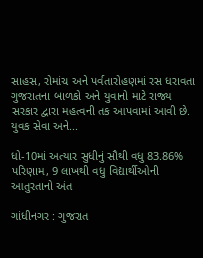સાહસ, રોમાંચ અને પર્વતારોહણમાં રસ ધરાવતા ગુજરાતના બાળકો અને યુવાનો માટે રાજ્ય સરકાર દ્વારા મહત્વની તક આપવામાં આવી છે. યુવક સેવા અને...

ધો-10માં અત્યાર સુધીનું સૌથી વધુ 83.86% પરિણામ, 9 લાખથી વધુ વિદ્યાર્થીઓની આતુરતાનો અંત

ગાંધીનગર : ગુજરાત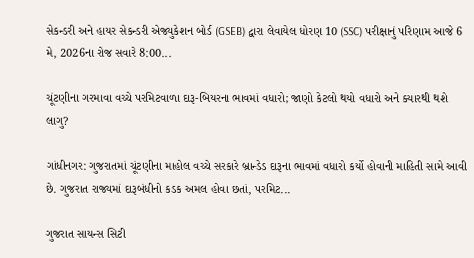સેકન્ડરી અને હાયર સેકન્ડરી એજ્યુકેશન બોર્ડ (GSEB) દ્વારા લેવાયેલ ધોરણ 10 (SSC) પરીક્ષાનું પરિણામ આજે 6 મે, 2026ના રોજ સવારે 8:00...

ચૂંટણીના ગરમાવા વચ્ચે પરમિટવાળા દારૂ-બિયરના ભાવમાં વધારો; જાણો કેટલો થયો વધારો અને ક્યારથી થશે લાગુ?

ગાંધીનગર: ગુજરાતમાં ચૂંટણીના માહોલ વચ્ચે સરકારે બ્રાન્ડેડ દારૂના ભાવમાં વધારો કર્યો હોવાની માહિતી સામે આવી છે. ગુજરાત રાજ્યમાં દારૂબંધીનો કડક અમલ હોવા છતાં, પરમિટ...

ગુજરાત સાયન્સ સિટી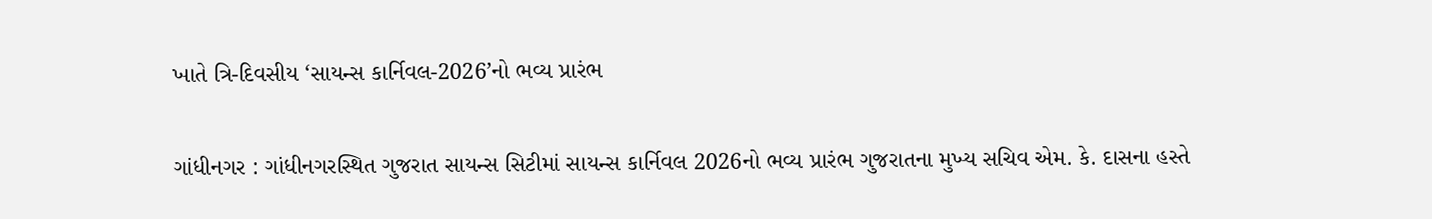ખાતે ત્રિ-દિવસીય ‘સાયન્સ કાર્નિવલ-2026’નો ભવ્ય પ્રારંભ

ગાંધીનગર : ગાંધીનગરસ્થિત ગુજરાત સાયન્સ સિટીમાં સાયન્સ કાર્નિવલ 2026નો ભવ્ય પ્રારંભ ગુજરાતના મુખ્ય સચિવ એમ. કે. દાસના હસ્તે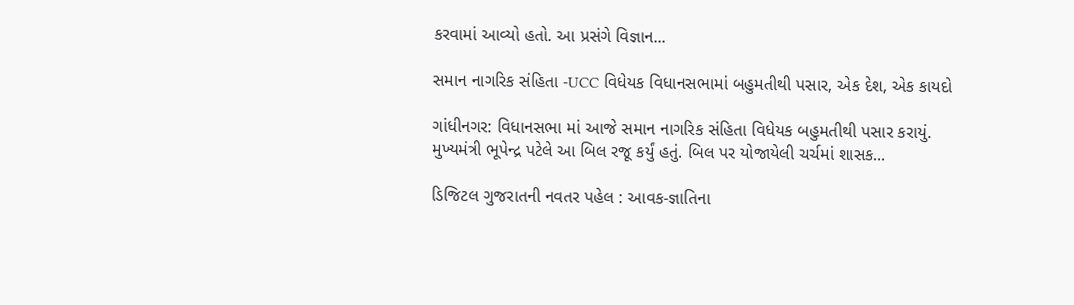કરવામાં આવ્યો હતો. આ પ્રસંગે વિજ્ઞાન...

સમાન નાગરિક સંહિતા -UCC વિધેયક વિધાનસભામાં બહુમતીથી પસાર, એક દેશ, એક કાયદો

ગાંધીનગર: વિધાનસભા માં આજે સમાન નાગરિક સંહિતા વિધેયક બહુમતીથી પસાર કરાયું. મુખ્યમંત્રી ભૂપેન્દ્ર પટેલે આ બિલ રજૂ કર્યું હતું. બિલ પર યોજાયેલી ચર્ચમાં શાસક...

ડિજિટલ ગુજરાતની નવતર પહેલ : આવક-જ્ઞાતિના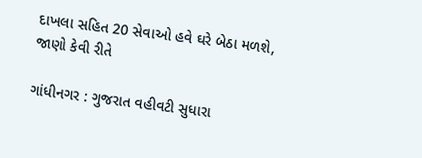દાખલા સહિત 20 સેવાઓ હવે ઘરે બેઠા મળશે, જાણો કેવી રીતે

ગાંધીનગર : ગુજરાત વહીવટી સુધારા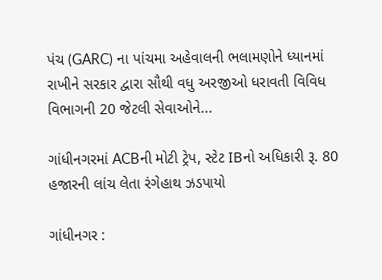પંચ (GARC) ના પાંચમા અહેવાલની ભલામણોને ધ્યાનમાં રાખીને સરકાર દ્વારા સૌથી વધુ અરજીઓ ધરાવતી વિવિધ વિભાગની 20 જેટલી સેવાઓને...

ગાંધીનગરમાં ACBની મોટી ટ્રેપ, સ્ટેટ IBનો અધિકારી રૂ. 80 હજારની લાંચ લેતા રંગેહાથ ઝડપાયો

ગાંધીનગર :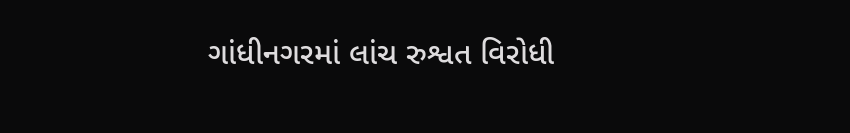ગાંધીનગરમાં લાંચ રુશ્વત વિરોધી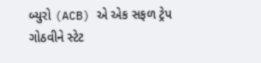બ્યુરો (ACB) એ એક સફળ ટ્રેપ ગોઠવીને સ્ટેટ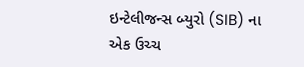ઇન્ટેલીજન્સ બ્યુરો (SIB) ના એક ઉચ્ચ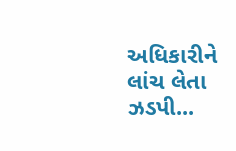અધિકારીને લાંચ લેતા ઝડપી...